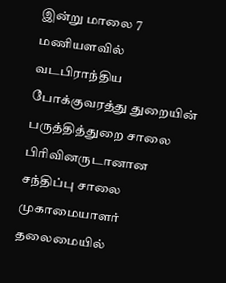இன்று மாலை 7 மணியளவில் வடபிராந்திய போக்குவரத்து துறையின் பருத்தித்துறை சாலை பிரிவினருடானான சந்திப்பு சாலை முகாமையாளர் தலைமையில்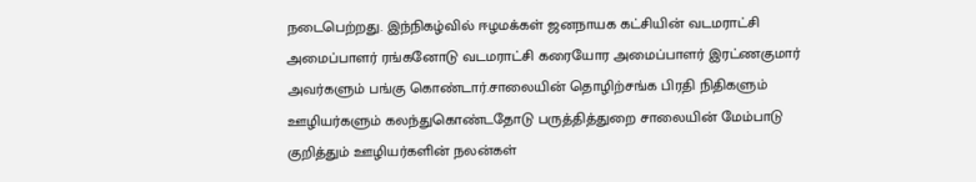நடைபெற்றது. இந்நிகழ்வில் ஈழமக்கள் ஜனநாயக கட்சியின் வடமராட்சி அமைப்பாளர் ரங்கனோடு வடமராட்சி கரையோர அமைப்பாளர் இரட்ணகுமார் அவர்களும் பங்கு கொண்டார்.சாலையின் தொழிற்சங்க பிரதி நிதிகளும் ஊழியர்களும் கலந்துகொண்டதோடு பருத்தித்துறை சாலையின் மேம்பாடு குறித்தும் ஊழியர்களின் நலன்கள்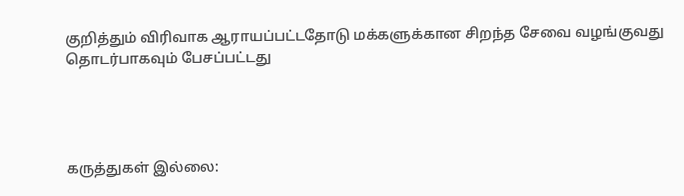குறித்தும் விரிவாக ஆராயப்பட்டதோடு மக்களுக்கான சிறந்த சேவை வழங்குவது தொடர்பாகவும் பேசப்பட்டது




கருத்துகள் இல்லை: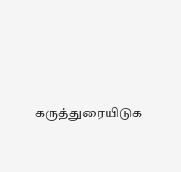கருத்துரையிடுக